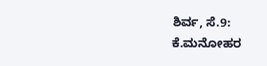ಶಿರ್ವ, ಸೆ.9: ಕೆ.ಮನೋಹರ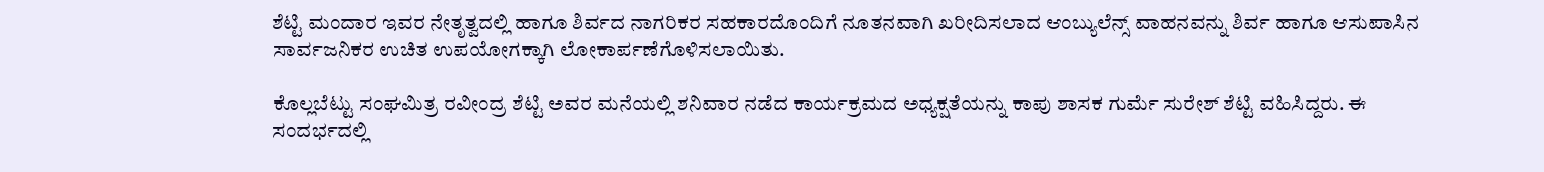ಶೆಟ್ಟಿ ಮಂದಾರ ಇವರ ನೇತೃತ್ವದಲ್ಲಿ ಹಾಗೂ ಶಿರ್ವದ ನಾಗರಿಕರ ಸಹಕಾರದೊಂದಿಗೆ ನೂತನವಾಗಿ ಖರೀದಿಸಲಾದ ಆಂಬ್ಯುಲೆನ್ಸ್ ವಾಹನವನ್ನು ಶಿರ್ವ ಹಾಗೂ ಆಸುಪಾಸಿನ ಸಾರ್ವಜನಿಕರ ಉಚಿತ ಉಪಯೋಗಕ್ಕಾಗಿ ಲೋಕಾರ್ಪಣೆಗೊಳಿಸಲಾಯಿತು.

ಕೊಲ್ಲಬೆಟ್ಟು ಸಂಘಮಿತ್ರ ರವೀಂದ್ರ ಶೆಟ್ಟಿ ಅವರ ಮನೆಯಲ್ಲಿ ಶನಿವಾರ ನಡೆದ ಕಾರ್ಯಕ್ರಮದ ಅಧ್ಯಕ್ಷತೆಯನ್ನು ಕಾಪು ಶಾಸಕ ಗುರ್ಮೆ ಸುರೇಶ್ ಶೆಟ್ಟಿ ವಹಿಸಿದ್ದರು. ಈ ಸಂದರ್ಭದಲ್ಲಿ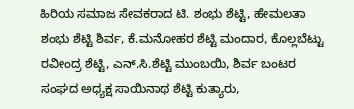ಹಿರಿಯ ಸಮಾಜ ಸೇವಕರಾದ ಟಿ. ಶಂಭು ಶೆಟ್ಟಿ, ಹೇಮಲತಾ ಶಂಭು ಶೆಟ್ಟಿ ಶಿರ್ವ, ಕೆ.ಮನೋಹರ ಶೆಟ್ಟಿ ಮಂದಾರ, ಕೊಲ್ಲಬೆಟ್ಟು ರವೀಂದ್ರ ಶೆಟ್ಟಿ, ಎನ್.ಸಿ.ಶೆಟ್ಟಿ ಮುಂಬಯಿ, ಶಿರ್ವ ಬಂಟರ ಸಂಘದ ಅಧ್ಯಕ್ಷ ಸಾಯಿನಾಥ ಶೆಟ್ಟಿ ಕುತ್ಯಾರು,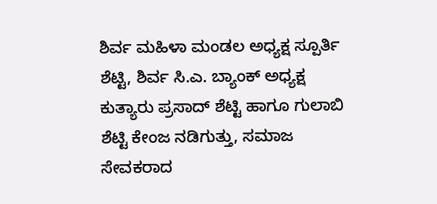ಶಿರ್ವ ಮಹಿಳಾ ಮಂಡಲ ಅಧ್ಯಕ್ಷ ಸ್ಪೂರ್ತಿ ಶೆಟ್ಟಿ, ಶಿರ್ವ ಸಿ.ಎ. ಬ್ಯಾಂಕ್ ಅಧ್ಯಕ್ಷ ಕುತ್ಯಾರು ಪ್ರಸಾದ್ ಶೆಟ್ಟಿ ಹಾಗೂ ಗುಲಾಬಿ ಶೆಟ್ಟಿ ಕೇಂಜ ನಡಿಗುತ್ತು, ಸಮಾಜ ಸೇವಕರಾದ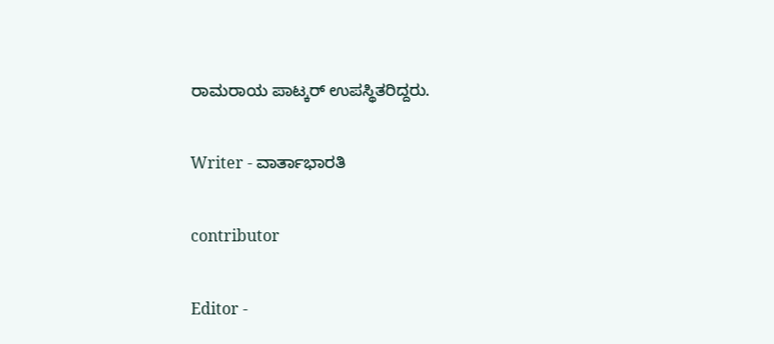ರಾಮರಾಯ ಪಾಟ್ಕರ್ ಉಪಸ್ಥಿತರಿದ್ದರು.

Writer - ವಾರ್ತಾಭಾರತಿ

contributor

Editor -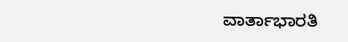ವಾರ್ತಾಭಾರತಿ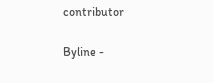contributor

Byline -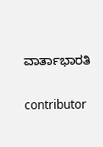ವಾರ್ತಾಭಾರತಿ

contributor